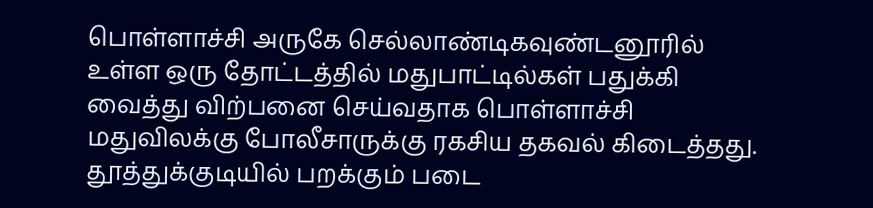பொள்ளாச்சி அருகே செல்லாண்டிகவுண்டனூரில் உள்ள ஒரு தோட்டத்தில் மதுபாட்டில்கள் பதுக்கி வைத்து விற்பனை செய்வதாக பொள்ளாச்சி மதுவிலக்கு போலீசாருக்கு ரகசிய தகவல் கிடைத்தது.
தூத்துக்குடியில் பறக்கும் படை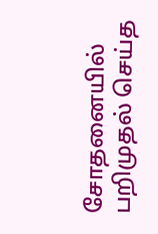சோதனையில் பறிமுதல் செய்த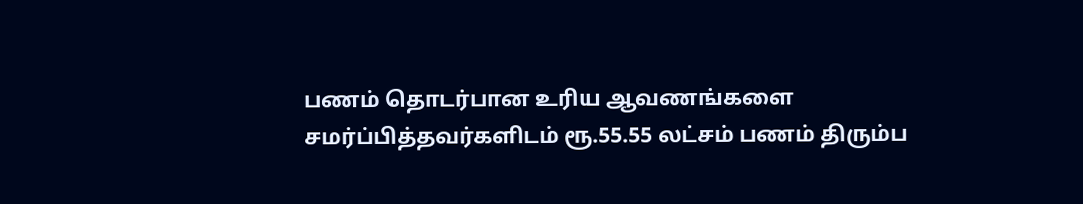பணம் தொடர்பான உரிய ஆவணங்களை சமர்ப்பித்தவர்களிடம் ரூ.55.55 லட்சம் பணம் திரும்ப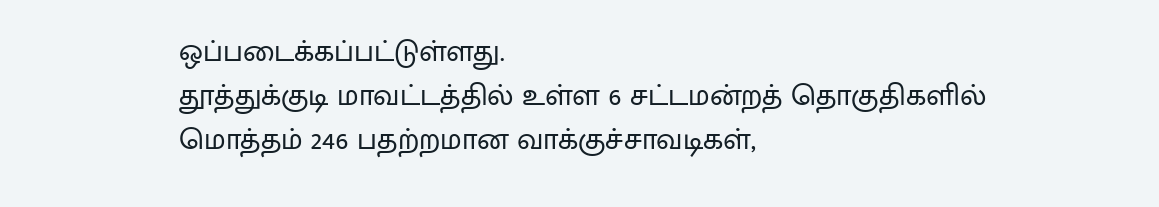ஒப்படைக்கப்பட்டுள்ளது.
தூத்துக்குடி மாவட்டத்தில் உள்ள 6 சட்டமன்றத் தொகுதிகளில் மொத்தம் 246 பதற்றமான வாக்குச்சாவடிகள்,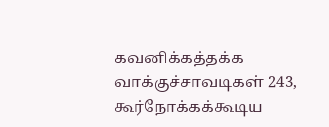கவனிக்கத்தக்க வாக்குச்சாவடிகள் 243, கூர்நோக்கக்கூடிய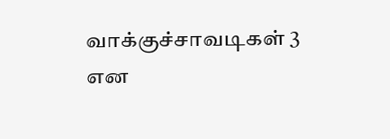வாக்குச்சாவடிகள் 3 என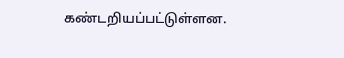கண்டறியப்பட்டுள்ளன.